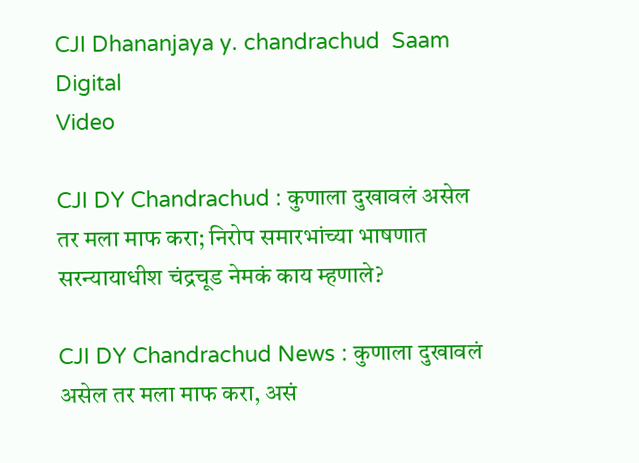CJI Dhananjaya y. chandrachud  Saam Digital
Video

CJI DY Chandrachud : कुणाला दुखावलं असेल तर मला माफ करा; निरोप समारभांच्या भाषणात सरन्यायाधीश चंद्रचूड नेमकं काय म्हणाले?

CJI DY Chandrachud News : कुणाला दुखावलं असेल तर मला माफ करा, असं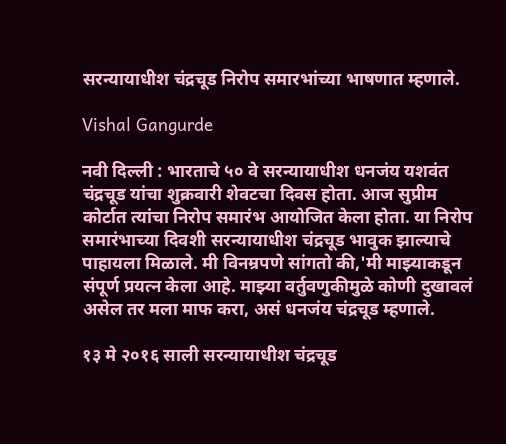सरन्यायाधीश चंद्रचूड निरोप समारभांच्या भाषणात म्हणाले.

Vishal Gangurde

नवी दिल्ली : भारताचे ५० वे सरन्यायाधीश धनजंय यशवंत चंद्रचूड यांचा शुक्रवारी शेवटचा दिवस होता. आज सुप्रीम कोर्टात त्यांचा निरोप समारंभ आयोजित केला होता. या निरोप समारंभाच्या दिवशी सरन्यायाधीश चंद्रचूड भावुक झाल्याचे पाहायला मिळाले. मी विनम्रपणे सांगतो की,'मी माझ्याकडून संपूर्ण प्रयत्न केला आहे. माझ्या वर्तुवणुकीमुळे कोणी दुखावलं असेल तर मला माफ करा, असं धनजंय चंद्रचूड म्हणाले.

१३ मे २०१६ साली सरन्यायाधीश चंद्रचूड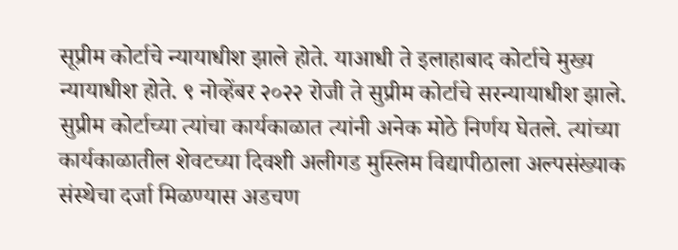सूप्रीम कोर्टाचे न्यायाधीश झाले होते. याआधी ते इलाहाबाद कोर्टाचे मुख्य न्यायाधीश होते. ९ नोव्हेंबर २०२२ रोजी ते सुप्रीम कोर्टाचे सरन्यायाधीश झाले. सुप्रीम कोर्टाच्या त्यांचा कार्यकाळात त्यांनी अनेक मोठे निर्णय घेतले. त्यांच्या कार्यकाळातील शेवटच्या दिवशी अलीगड मुस्लिम विद्यापीठाला अल्पसंख्याक संस्थेचा दर्जा मिळण्यास अडचण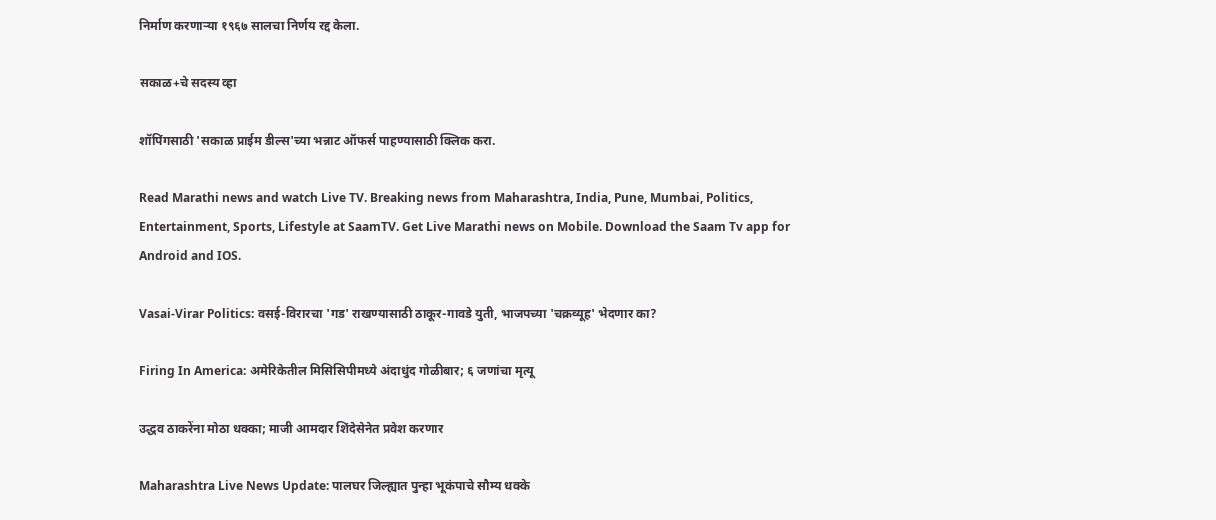निर्माण करणाऱ्या १९६७ सालचा निर्णय रद्द केला.

सकाळ+चे सदस्य व्हा

शॉपिंगसाठी 'सकाळ प्राईम डील्स'च्या भन्नाट ऑफर्स पाहण्यासाठी क्लिक करा.

Read Marathi news and watch Live TV. Breaking news from Maharashtra, India, Pune, Mumbai, Politics, Entertainment, Sports, Lifestyle at SaamTV. Get Live Marathi news on Mobile. Download the Saam Tv app for Android and IOS.

Vasai-Virar Politics: वसई-विरारचा 'गड' राखण्यासाठी ठाकूर-गावडे युती, भाजपच्या 'चक्रव्यूह' भेदणार का?

Firing In America: अमेरिकेतील मिसिसिपीमध्ये अंदाधुंद गोळीबार; ६ जणांचा मृत्यू

उद्धव ठाकरेंना मोठा धक्का; माजी आमदार शिंदेसेनेत प्रवेश करणार

Maharashtra Live News Update: पालघर जिल्ह्यात पुन्हा भूकंपाचे सौम्य धक्के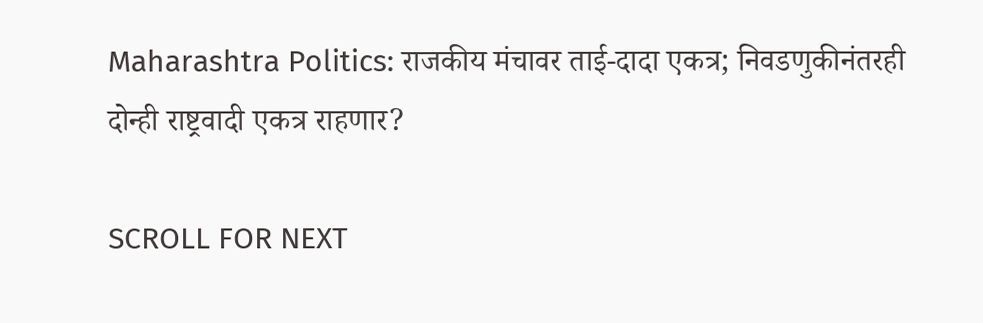Maharashtra Politics: राजकीय मंचावर ताई-दादा एकत्र; निवडणुकीनंतरही दोन्ही राष्ट्रवादी एकत्र राहणार?

SCROLL FOR NEXT